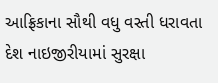આફ્રિકાના સૌથી વધુ વસ્તી ધરાવતા દેશ નાઇજીરીયામાં સુરક્ષા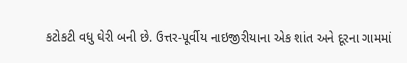કટોકટી વધુ ઘેરી બની છે. ઉત્તર-પૂર્વીય નાઇજીરીયાના એક શાંત અને દૂરના ગામમાં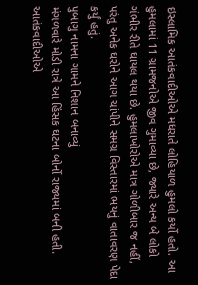ઇસ્લામિક આતંકવાદીઓએ મધરાતે લોહિયાળ હુમલો કર્યો હતો. આ હુમલામાં 11 ગ્રામજનોએ જીવ ગુમાવ્યા છે, જ્યારે અન્ય બે લોકો ગંભીર રીતે ઘાયલ થયા છે. હુમલાખોરોએ માત્ર ગોળીબાર જ નહીં, પરંતુ અનેક ઘરોને આગ ચાંપીને સમગ્ર વિસ્તારમાં ભયનું વાતાવરણ પેદા કર્યું હતું.
પુબાગુ નામના ગામને નિશાન બનાવ્યું
મંગળવારે મોડી રાત્રે આ હિંસક ઘટના બોર્નો રાજ્યમાં બની હતી. આતંકવાદીઓએ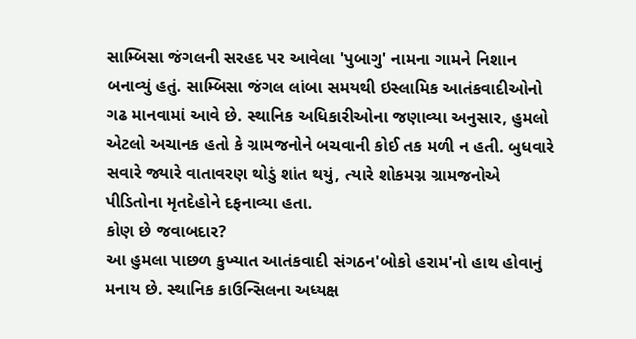સામ્બિસા જંગલની સરહદ પર આવેલા 'પુબાગુ' નામના ગામને નિશાન બનાવ્યું હતું. સામ્બિસા જંગલ લાંબા સમયથી ઇસ્લામિક આતંકવાદીઓનો ગઢ માનવામાં આવે છે. સ્થાનિક અધિકારીઓના જણાવ્યા અનુસાર, હુમલો એટલો અચાનક હતો કે ગ્રામજનોને બચવાની કોઈ તક મળી ન હતી. બુધવારે સવારે જ્યારે વાતાવરણ થોડું શાંત થયું, ત્યારે શોકમગ્ન ગ્રામજનોએ પીડિતોના મૃતદેહોને દફનાવ્યા હતા.
કોણ છે જવાબદાર?
આ હુમલા પાછળ કુખ્યાત આતંકવાદી સંગઠન'બોકો હરામ'નો હાથ હોવાનું મનાય છે. સ્થાનિક કાઉન્સિલના અધ્યક્ષ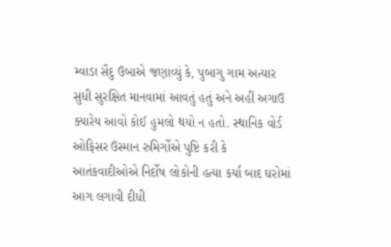મ્વાડા સૈદુ ઉબાએ જણાવ્યું કે, પુબાગુ ગામ અત્યાર સુધી સુરક્ષિત માનવામાં આવતું હતું અને અહીં અગાઉ ક્યારેય આવો કોઈ હુમલો થયો ન હતો. સ્થાનિક વોર્ડ ઓફિસર ઉસ્માન રુમિર્ગોએ પુષ્ટિ કરી કે આતંકવાદીઓએ નિર્દોષ લોકોની હત્યા કર્યા બાદ ઘરોમાં આગ લગાવી દીધી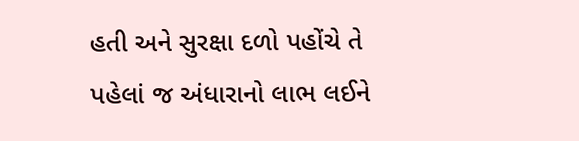હતી અને સુરક્ષા દળો પહોંચે તે પહેલાં જ અંધારાનો લાભ લઈને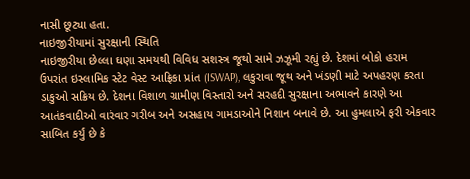નાસી છૂટ્યા હતા.
નાઇજીરીયામાં સુરક્ષાની સ્થિતિ
નાઇજીરીયા છેલ્લા ઘણા સમયથી વિવિધ સશસ્ત્ર જૂથો સામે ઝઝૂમી રહ્યું છે. દેશમાં બોકો હરામ ઉપરાંત ઇસ્લામિક સ્ટેટ વેસ્ટ આફ્રિકા પ્રાંત (ISWAP), લકુરાવા જૂથ અને ખંડણી માટે અપહરણ કરતા ડાકુઓ સક્રિય છે. દેશના વિશાળ ગ્રામીણ વિસ્તારો અને સરહદી સુરક્ષાના અભાવને કારણે આ આતંકવાદીઓ વારંવાર ગરીબ અને અસહાય ગામડાઓને નિશાન બનાવે છે. આ હુમલાએ ફરી એકવાર સાબિત કર્યું છે કે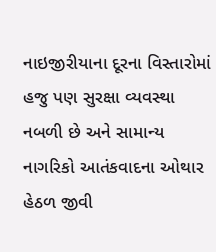નાઇજીરીયાના દૂરના વિસ્તારોમાં હજુ પણ સુરક્ષા વ્યવસ્થા નબળી છે અને સામાન્ય નાગરિકો આતંકવાદના ઓથાર હેઠળ જીવી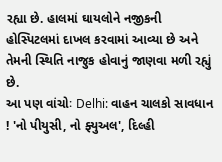રહ્યા છે. હાલમાં ઘાયલોને નજીકની હોસ્પિટલમાં દાખલ કરવામાં આવ્યા છે અને તેમની સ્થિતિ નાજુક હોવાનું જાણવા મળી રહ્યું છે.
આ પણ વાંચોઃ Delhi: વાહન ચાલકો સાવધાન ! 'નો પીયુસી, નો ફ્યુઅલ', દિલ્હી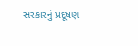સરકારનું પ્રદૂષણ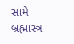સામે બ્રહ્માસ્ત્ર